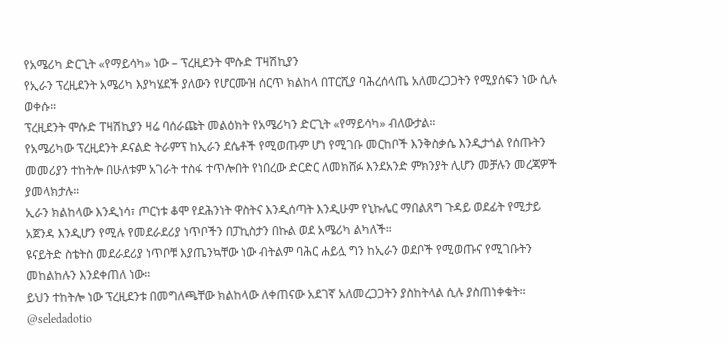የአሜሪካ ድርጊት «የማይሳካ» ነው – ፕረዚደንት ሞሱድ ፐዛሽኪያን
የኢራን ፕረዚደንት አሜሪካ እያካሄደች ያለውን የሆርሙዝ ሰርጥ ክልከላ በፐርሺያ ባሕረሰላጤ አለመረጋጋትን የሚያሰፍን ነው ሲሉ ወቀሱ።
ፕረዚደንት ሞሱድ ፐዛሽኪያን ዛሬ ባሰራጩት መልዕክት የአሜሪካን ድርጊት «የማይሳካ» ብለውታል።
የአሜሪካው ፕረዚደንት ዶናልድ ትራምፕ ከኢራን ደሴቶች የሚወጡም ሆነ የሚገቡ መርከቦች እንቅስቃሴ እንዲታጎል የሰጡትን መመሪያን ተከትሎ በሁለቱም አገራት ተስፋ ተጥሎበት የነበረው ድርድር ለመክሸፉ እንደአንድ ምክንያት ሊሆን መቻሉን መረጃዎች ያመላክታሉ።
ኢራን ክልከላው እንዲነሳ፣ ጦርነቱ ቆሞ የደሕንነት ዋስትና እንዲሰጣት እንዲሁም የኒኩሌር ማበልጸግ ጉዳይ ወደፊት የሚታይ አጀንዳ እንዲሆን የሚሉ የመደራደሪያ ነጥቦችን በፓኪስታን በኩል ወደ አሜሪካ ልካለች።
ዩናይትድ ስቴትስ መደራደሪያ ነጥቦቹ እያጤንኳቸው ነው ብትልም ባሕር ሐይሏ ግን ከኢራን ወደቦች የሚወጡና የሚገቡትን መከልከሉን እንደቀጠለ ነው።
ይህን ተከትሎ ነው ፕረዚደንቱ በመግለጫቸው ክልከላው ለቀጠናው አደገኛ አለመረጋጋትን ያስከትላል ሲሉ ያስጠነቀቁት።
@seledadotio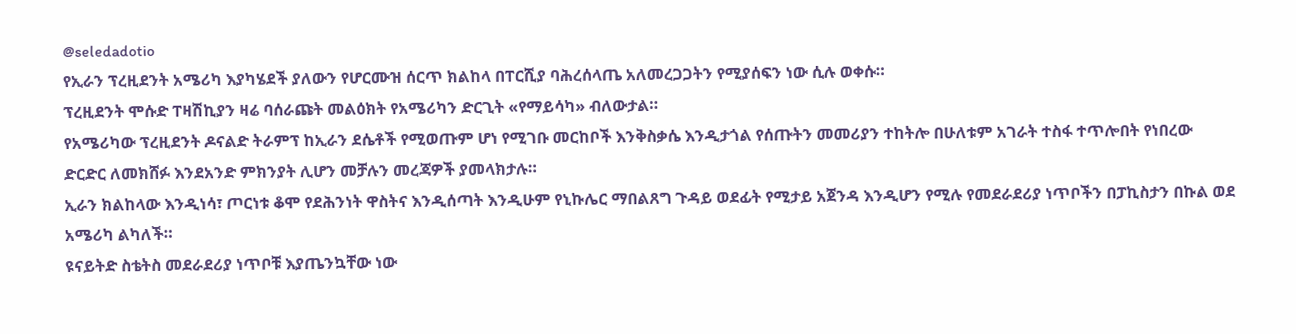@seledadotio
የኢራን ፕረዚደንት አሜሪካ እያካሄደች ያለውን የሆርሙዝ ሰርጥ ክልከላ በፐርሺያ ባሕረሰላጤ አለመረጋጋትን የሚያሰፍን ነው ሲሉ ወቀሱ።
ፕረዚደንት ሞሱድ ፐዛሽኪያን ዛሬ ባሰራጩት መልዕክት የአሜሪካን ድርጊት «የማይሳካ» ብለውታል።
የአሜሪካው ፕረዚደንት ዶናልድ ትራምፕ ከኢራን ደሴቶች የሚወጡም ሆነ የሚገቡ መርከቦች እንቅስቃሴ እንዲታጎል የሰጡትን መመሪያን ተከትሎ በሁለቱም አገራት ተስፋ ተጥሎበት የነበረው ድርድር ለመክሸፉ እንደአንድ ምክንያት ሊሆን መቻሉን መረጃዎች ያመላክታሉ።
ኢራን ክልከላው እንዲነሳ፣ ጦርነቱ ቆሞ የደሕንነት ዋስትና እንዲሰጣት እንዲሁም የኒኩሌር ማበልጸግ ጉዳይ ወደፊት የሚታይ አጀንዳ እንዲሆን የሚሉ የመደራደሪያ ነጥቦችን በፓኪስታን በኩል ወደ አሜሪካ ልካለች።
ዩናይትድ ስቴትስ መደራደሪያ ነጥቦቹ እያጤንኳቸው ነው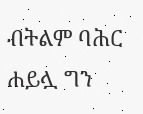ብትልም ባሕር ሐይሏ ግን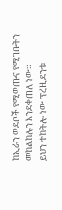ከኢራን ወደቦች የሚወጡና የሚገቡትን መከልከሉን እንደቀጠለ ነው።
ይህን ተከትሎ ነው ፕረዚደንቱ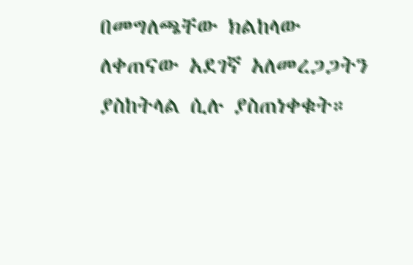በመግለጫቸው ክልከላው ለቀጠናው አደገኛ አለመረጋጋትን ያስከትላል ሲሉ ያስጠነቀቁት።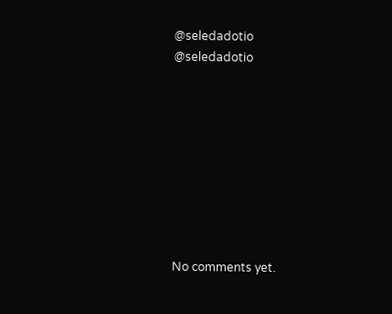@seledadotio
@seledadotio









No comments yet.